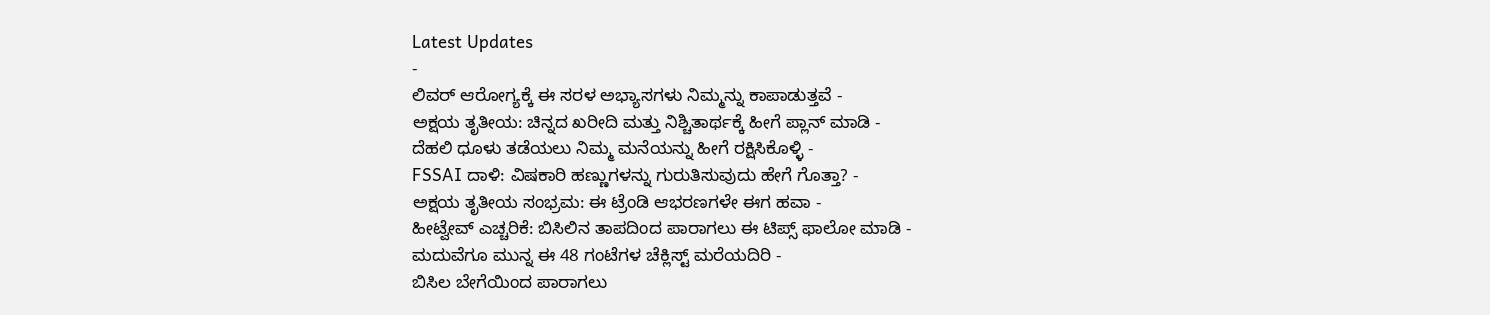Latest Updates
-
ಲಿವರ್ ಆರೋಗ್ಯಕ್ಕೆ ಈ ಸರಳ ಅಭ್ಯಾಸಗಳು ನಿಮ್ಮನ್ನು ಕಾಪಾಡುತ್ತವೆ -
ಅಕ್ಷಯ ತೃತೀಯ: ಚಿನ್ನದ ಖರೀದಿ ಮತ್ತು ನಿಶ್ಚಿತಾರ್ಥಕ್ಕೆ ಹೀಗೆ ಪ್ಲಾನ್ ಮಾಡಿ -
ದೆಹಲಿ ಧೂಳು ತಡೆಯಲು ನಿಮ್ಮ ಮನೆಯನ್ನು ಹೀಗೆ ರಕ್ಷಿಸಿಕೊಳ್ಳಿ -
FSSAI ದಾಳಿ: ವಿಷಕಾರಿ ಹಣ್ಣುಗಳನ್ನು ಗುರುತಿಸುವುದು ಹೇಗೆ ಗೊತ್ತಾ? -
ಅಕ್ಷಯ ತೃತೀಯ ಸಂಭ್ರಮ: ಈ ಟ್ರೆಂಡಿ ಆಭರಣಗಳೇ ಈಗ ಹವಾ -
ಹೀಟ್ವೇವ್ ಎಚ್ಚರಿಕೆ: ಬಿಸಿಲಿನ ತಾಪದಿಂದ ಪಾರಾಗಲು ಈ ಟಿಪ್ಸ್ ಫಾಲೋ ಮಾಡಿ -
ಮದುವೆಗೂ ಮುನ್ನ ಈ 48 ಗಂಟೆಗಳ ಚೆಕ್ಲಿಸ್ಟ್ ಮರೆಯದಿರಿ -
ಬಿಸಿಲ ಬೇಗೆಯಿಂದ ಪಾರಾಗಲು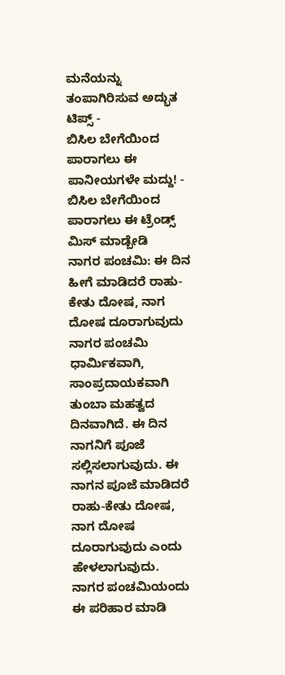ಮನೆಯನ್ನು ತಂಪಾಗಿರಿಸುವ ಅದ್ಭುತ ಟಿಪ್ಸ್ -
ಬಿಸಿಲ ಬೇಗೆಯಿಂದ ಪಾರಾಗಲು ಈ ಪಾನೀಯಗಳೇ ಮದ್ದು! -
ಬಿಸಿಲ ಬೇಗೆಯಿಂದ ಪಾರಾಗಲು ಈ ಟ್ರೆಂಡ್ಸ್ ಮಿಸ್ ಮಾಡ್ಬೇಡಿ
ನಾಗರ ಪಂಚಮಿ: ಈ ದಿನ ಹೀಗೆ ಮಾಡಿದರೆ ರಾಹು-ಕೇತು ದೋಷ, ನಾಗ ದೋಷ ದೂರಾಗುವುದು
ನಾಗರ ಪಂಚಮಿ ಧಾರ್ಮಿಕವಾಗಿ, ಸಾಂಪ್ರದಾಯಕವಾಗಿ ತುಂಬಾ ಮಹತ್ವದ ದಿನವಾಗಿದೆ. ಈ ದಿನ ನಾಗನಿಗೆ ಪೂಜೆ ಸಲ್ಲಿಸಲಾಗುವುದು. ಈ ನಾಗನ ಪೂಜೆ ಮಾಡಿದರೆ ರಾಹು-ಕೇತು ದೋಷ, ನಾಗ ದೋಷ ದೂರಾಗುವುದು ಎಂದು ಹೇಳಲಾಗುವುದು.
ನಾಗರ ಪಂಚಮಿಯಂದು ಈ ಪರಿಹಾರ ಮಾಡಿ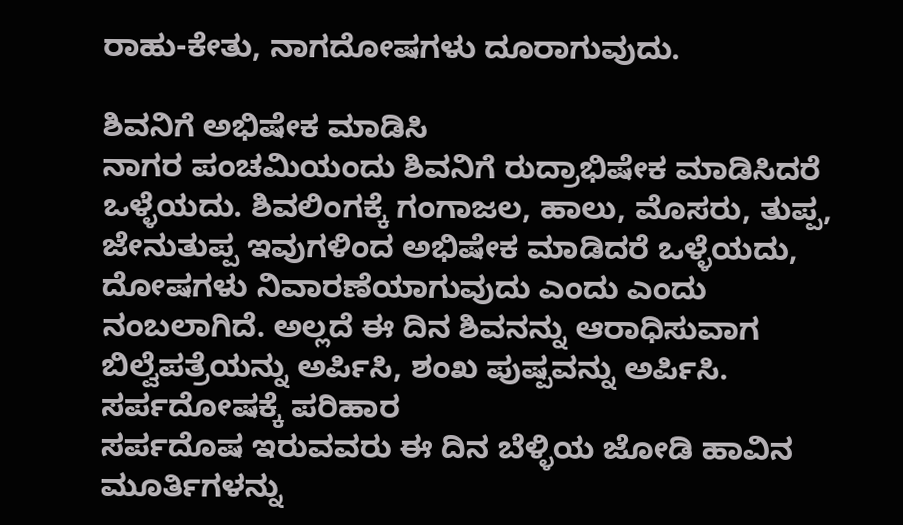ರಾಹು-ಕೇತು, ನಾಗದೋಷಗಳು ದೂರಾಗುವುದು.

ಶಿವನಿಗೆ ಅಭಿಷೇಕ ಮಾಡಿಸಿ
ನಾಗರ ಪಂಚಮಿಯಂದು ಶಿವನಿಗೆ ರುದ್ರಾಭಿಷೇಕ ಮಾಡಿಸಿದರೆ ಒಳ್ಳೆಯದು. ಶಿವಲಿಂಗಕ್ಕೆ ಗಂಗಾಜಲ, ಹಾಲು, ಮೊಸರು, ತುಪ್ಪ, ಜೇನುತುಪ್ಪ ಇವುಗಳಿಂದ ಅಭಿಷೇಕ ಮಾಡಿದರೆ ಒಳ್ಳೆಯದು, ದೋಷಗಳು ನಿವಾರಣೆಯಾಗುವುದು ಎಂದು ಎಂದು ನಂಬಲಾಗಿದೆ. ಅಲ್ಲದೆ ಈ ದಿನ ಶಿವನನ್ನು ಆರಾಧಿಸುವಾಗ ಬಿಲ್ವೆಪತ್ರೆಯನ್ನು ಅರ್ಪಿಸಿ, ಶಂಖ ಪುಷ್ಪವನ್ನು ಅರ್ಪಿಸಿ.
ಸರ್ಪದೋಷಕ್ಕೆ ಪರಿಹಾರ
ಸರ್ಪದೊಷ ಇರುವವರು ಈ ದಿನ ಬೆಳ್ಳಿಯ ಜೋಡಿ ಹಾವಿನ ಮೂರ್ತಿಗಳನ್ನು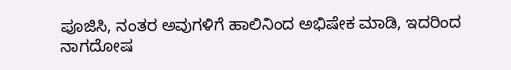ಪೂಜಿಸಿ, ನಂತರ ಅವುಗಳಿಗೆ ಹಾಲಿನಿಂದ ಅಭಿಷೇಕ ಮಾಡಿ, ಇದರಿಂದ ನಾಗದೋಷ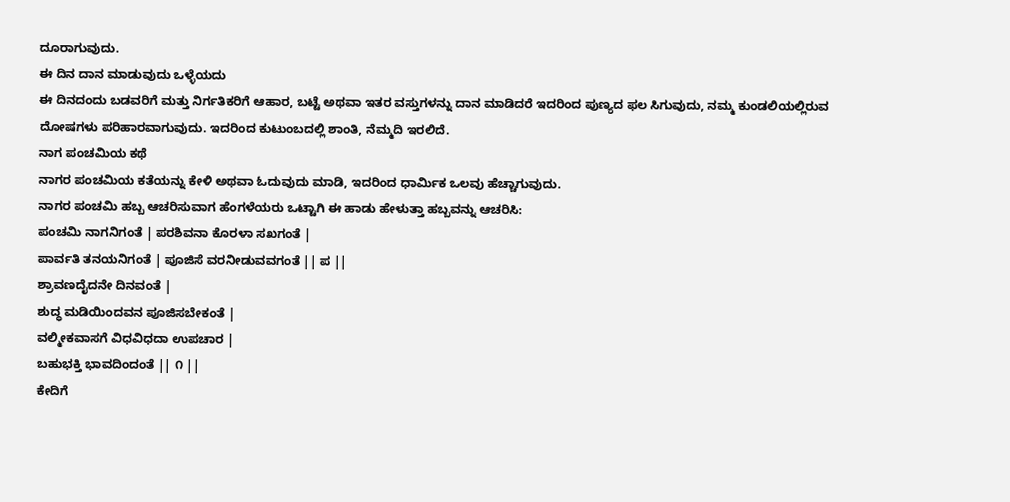ದೂರಾಗುವುದು.
ಈ ದಿನ ದಾನ ಮಾಡುವುದು ಒಳ್ಳೆಯದು
ಈ ದಿನದಂದು ಬಡವರಿಗೆ ಮತ್ತು ನಿರ್ಗತಿಕರಿಗೆ ಆಹಾರ, ಬಟ್ಟೆ ಅಥವಾ ಇತರ ವಸ್ತುಗಳನ್ನು ದಾನ ಮಾಡಿದರೆ ಇದರಿಂದ ಪುಣ್ಯದ ಫಲ ಸಿಗುವುದು, ನಮ್ಮ ಕುಂಡಲಿಯಲ್ಲಿರುವ ದೋಷಗಳು ಪರಿಹಾರವಾಗುವುದು. ಇದರಿಂದ ಕುಟುಂಬದಲ್ಲಿ ಶಾಂತಿ, ನೆಮ್ಮದಿ ಇರಲಿದೆ.
ನಾಗ ಪಂಚಮಿಯ ಕಥೆ
ನಾಗರ ಪಂಚಮಿಯ ಕತೆಯನ್ನು ಕೇಳಿ ಅಥವಾ ಓದುವುದು ಮಾಡಿ, ಇದರಿಂದ ಧಾರ್ಮಿಕ ಒಲವು ಹೆಚ್ಚಾಗುವುದು.
ನಾಗರ ಪಂಚಮಿ ಹಬ್ಬ ಆಚರಿಸುವಾಗ ಹೆಂಗಳೆಯರು ಒಟ್ಟಾಗಿ ಈ ಹಾಡು ಹೇಳುತ್ತಾ ಹಬ್ಬವನ್ನು ಆಚರಿಸಿ:
ಪಂಚಮಿ ನಾಗನಿಗಂತೆ | ಪರಶಿವನಾ ಕೊರಳಾ ಸಖಗಂತೆ |
ಪಾರ್ವತಿ ತನಯನಿಗಂತೆ | ಪೂಜಿಸೆ ವರನೀಡುವವಗಂತೆ || ಪ ||
ಶ್ರಾವಣದೈದನೇ ದಿನವಂತೆ |
ಶುದ್ಧ ಮಡಿಯಿಂದವನ ಪೂಜಿಸಬೇಕಂತೆ |
ವಲ್ಮೀಕವಾಸಗೆ ವಿಧವಿಧದಾ ಉಪಚಾರ |
ಬಹುಭಕ್ತಿ ಭಾವದಿಂದಂತೆ || ೧ ||
ಕೇದಿಗೆ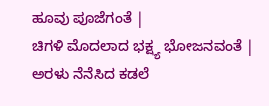ಹೂವು ಪೂಜೆಗಂತೆ |
ಚಿಗಳಿ ಮೊದಲಾದ ಭಕ್ಷ್ಯ ಭೋಜನವಂತೆ |
ಅರಳು ನೆನೆಸಿದ ಕಡಲೆ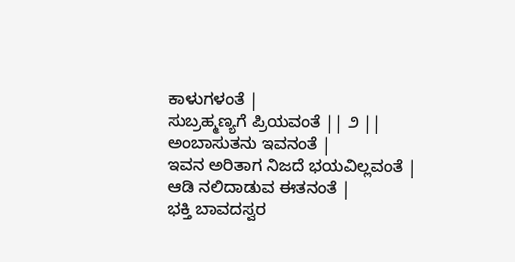ಕಾಳುಗಳಂತೆ |
ಸುಬ್ರಹ್ಮಣ್ಯಗೆ ಪ್ರಿಯವಂತೆ || ೨ ||
ಅಂಬಾಸುತನು ಇವನಂತೆ |
ಇವನ ಅರಿತಾಗ ನಿಜದೆ ಭಯವಿಲ್ಲವಂತೆ |
ಆಡಿ ನಲಿದಾಡುವ ಈತನಂತೆ |
ಭಕ್ತಿ ಬಾವದಸ್ವರ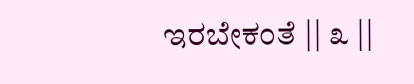ಇರಬೇಕಂತೆ || ೩ ||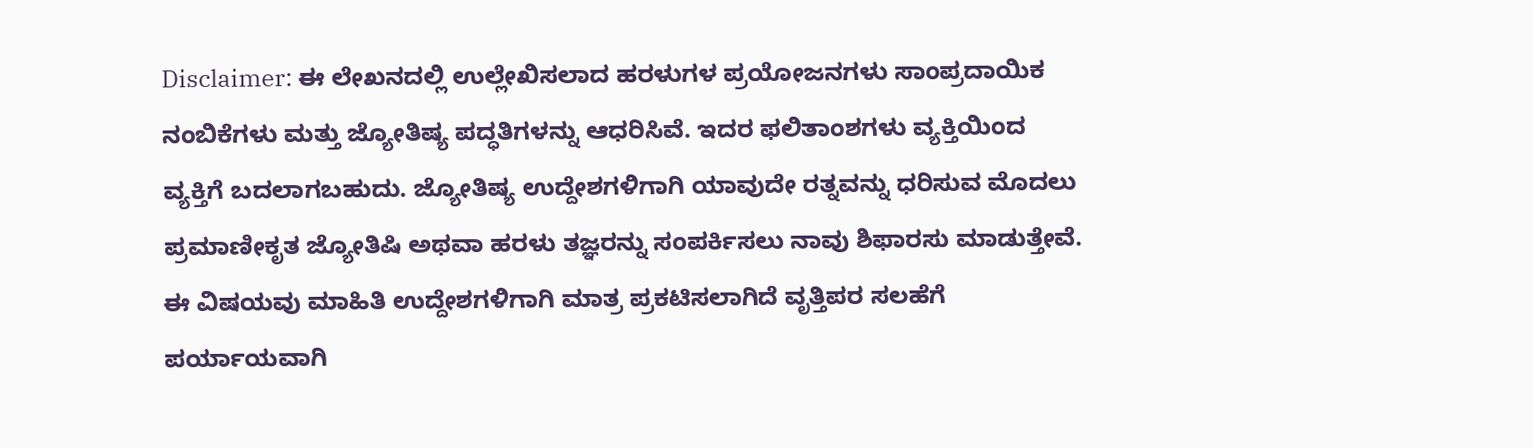Disclaimer: ಈ ಲೇಖನದಲ್ಲಿ ಉಲ್ಲೇಖಿಸಲಾದ ಹರಳುಗಳ ಪ್ರಯೋಜನಗಳು ಸಾಂಪ್ರದಾಯಿಕ ನಂಬಿಕೆಗಳು ಮತ್ತು ಜ್ಯೋತಿಷ್ಯ ಪದ್ಧತಿಗಳನ್ನು ಆಧರಿಸಿವೆ. ಇದರ ಫಲಿತಾಂಶಗಳು ವ್ಯಕ್ತಿಯಿಂದ ವ್ಯಕ್ತಿಗೆ ಬದಲಾಗಬಹುದು. ಜ್ಯೋತಿಷ್ಯ ಉದ್ದೇಶಗಳಿಗಾಗಿ ಯಾವುದೇ ರತ್ನವನ್ನು ಧರಿಸುವ ಮೊದಲು ಪ್ರಮಾಣೀಕೃತ ಜ್ಯೋತಿಷಿ ಅಥವಾ ಹರಳು ತಜ್ಞರನ್ನು ಸಂಪರ್ಕಿಸಲು ನಾವು ಶಿಫಾರಸು ಮಾಡುತ್ತೇವೆ. ಈ ವಿಷಯವು ಮಾಹಿತಿ ಉದ್ದೇಶಗಳಿಗಾಗಿ ಮಾತ್ರ ಪ್ರಕಟಿಸಲಾಗಿದೆ ವೃತ್ತಿಪರ ಸಲಹೆಗೆ ಪರ್ಯಾಯವಾಗಿ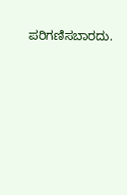ಪರಿಗಣಿಸಬಾರದು.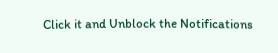Click it and Unblock the Notifications